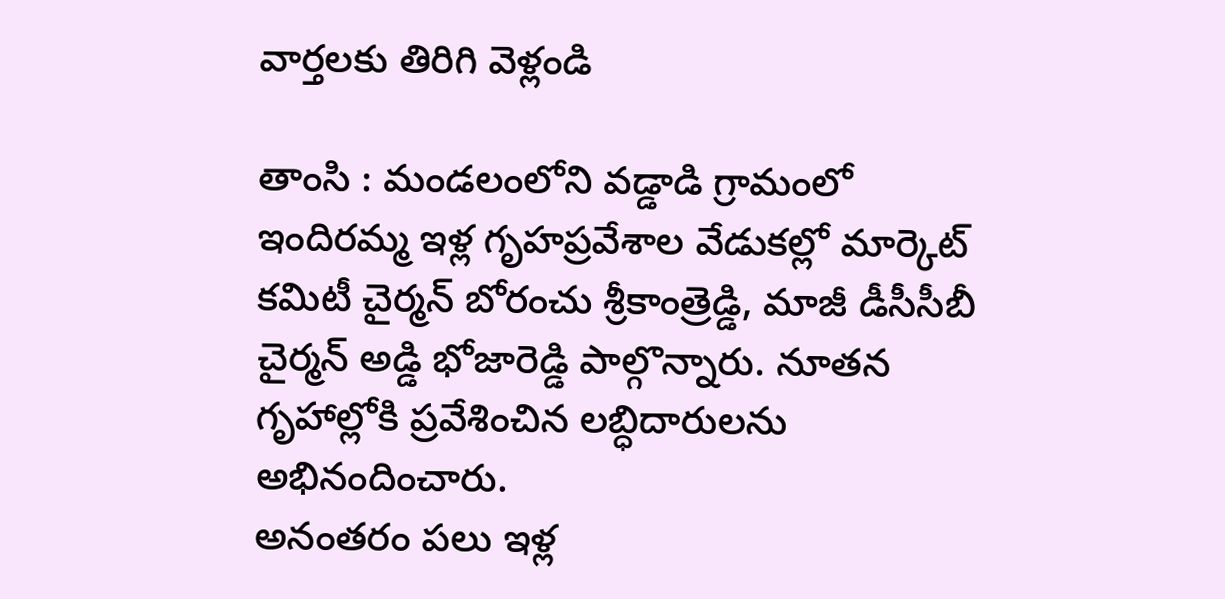వార్తలకు తిరిగి వెళ్లండి

తాంసి : మండలంలోని వడ్డాడి గ్రామంలో ఇందిరమ్మ ఇళ్ల గృహప్రవేశాల వేడుకల్లో మార్కెట్ కమిటీ చైర్మన్ బోరంచు శ్రీకాంత్రెడ్డి, మాజీ డీసీసీబీ చైర్మన్ అడ్డి భోజారెడ్డి పాల్గొన్నారు. నూతన గృహాల్లోకి ప్రవేశించిన లబ్ధిదారులను అభినందించారు.
అనంతరం పలు ఇళ్ల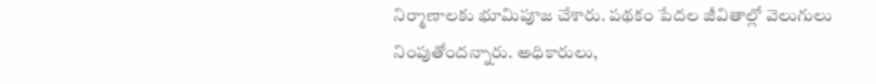నిర్మాణాలకు భూమిపూజ చేశారు. పథకం పేదల జీవితాల్లో వెలుగులు నింపుతోందన్నారు. అధికారులు,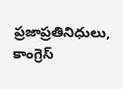ప్రజాప్రతినిధులు, కాంగ్రెస్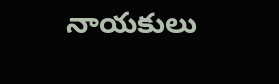నాయకులు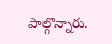పాల్గొన్నారు.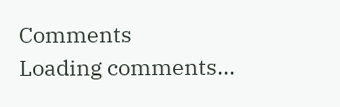Comments
Loading comments...